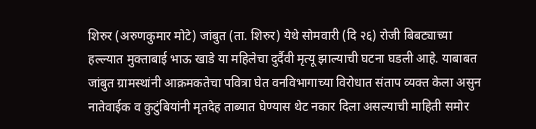शिरुर (अरुणकुमार मोटे) जांबुत (ता. शिरुर) येथे सोमवारी (दि २६) रोजी बिबट्याच्या हल्ल्यात मुक्ताबाई भाऊ खाडे या महिलेचा दुर्दैवी मृत्यू झाल्याची घटना घडली आहे. याबाबत जांबुत ग्रामस्थांनी आक्रमकतेचा पवित्रा घेत वनविभागाच्या विरोधात संताप व्यक्त केला असुन नातेवाईक व कुटुंबियांनी मृतदेह ताब्यात घेण्यास थेट नकार दिला असल्याची माहिती समोर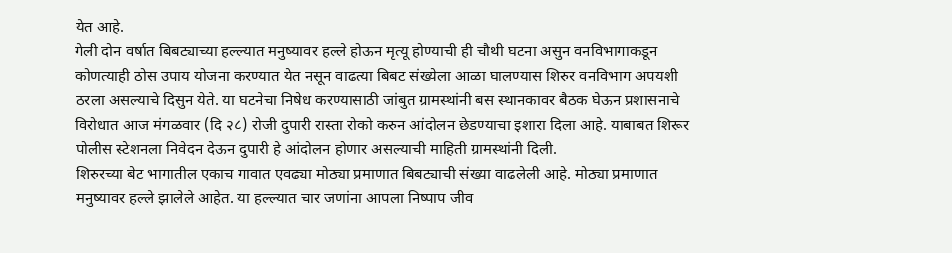येत आहे.
गेली दोन वर्षात बिबट्याच्या हल्ल्यात मनुष्यावर हल्ले होऊन मृत्यू होण्याची ही चौथी घटना असुन वनविभागाकडून कोणत्याही ठोस उपाय योजना करण्यात येत नसून वाढत्या बिबट संख्येला आळा घालण्यास शिरुर वनविभाग अपयशी ठरला असल्याचे दिसुन येते. या घटनेचा निषेध करण्यासाठी जांबुत ग्रामस्थांनी बस स्थानकावर बैठक घेऊन प्रशासनाचे विरोधात आज मंगळवार (दि २८) रोजी दुपारी रास्ता रोको करुन आंदोलन छेडण्याचा इशारा दिला आहे. याबाबत शिरूर पोलीस स्टेशनला निवेदन देऊन दुपारी हे आंदोलन होणार असल्याची माहिती ग्रामस्थांनी दिली.
शिरुरच्या बेट भागातील एकाच गावात एवढ्या मोठ्या प्रमाणात बिबट्याची संख्या वाढलेली आहे. मोठ्या प्रमाणात मनुष्यावर हल्ले झालेले आहेत. या हल्ल्यात चार जणांना आपला निष्पाप जीव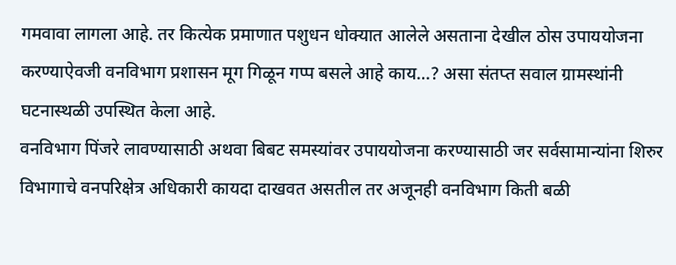गमवावा लागला आहे. तर कित्येक प्रमाणात पशुधन धोक्यात आलेले असताना देखील ठोस उपाययोजना करण्याऐवजी वनविभाग प्रशासन मूग गिळून गप्प बसले आहे काय…? असा संतप्त सवाल ग्रामस्थांनी घटनास्थळी उपस्थित केला आहे.
वनविभाग पिंजरे लावण्यासाठी अथवा बिबट समस्यांवर उपाययोजना करण्यासाठी जर सर्वसामान्यांना शिरुर विभागाचे वनपरिक्षेत्र अधिकारी कायदा दाखवत असतील तर अजूनही वनविभाग किती बळी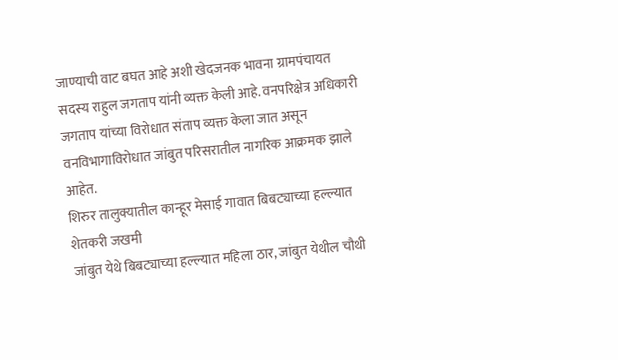जाण्याची वाट बघत आहे अशी खेदजनक भावना ग्रामपंचायत सदस्य राहुल जगताप यांनी व्यक्त केली आहे. वनपरिक्षेत्र अधिकारी जगताप यांच्या विरोधात संताप व्यक्त केला जात असून वनविभागाविरोधात जांबुत परिसरातील नागरिक आक्रमक झाले आहेत.
शिरुर तालुक्यातील कान्हूर मेसाई गावात बिबट्याच्या हल्ल्यात शेतकरी जखमी
जांबुत येथे बिबट्याच्या हल्ल्यात महिला ठार, जांबुत येथील चौथी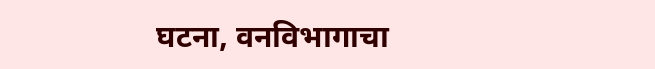घटना, वनविभागाचा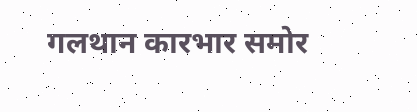गलथान कारभार समोर